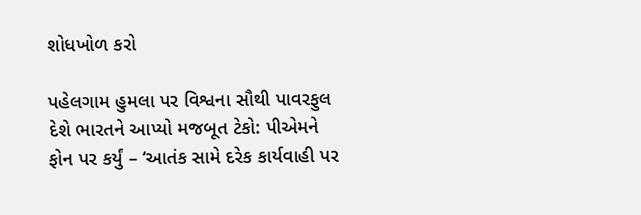શોધખોળ કરો

પહેલગામ હુમલા પર વિશ્વના સૌથી પાવરફુલ દેશે ભારતને આપ્યો મજબૂત ટેકો: પીએમને ફોન પર કર્યું – ‘આતંક સામે દરેક કાર્યવાહી પર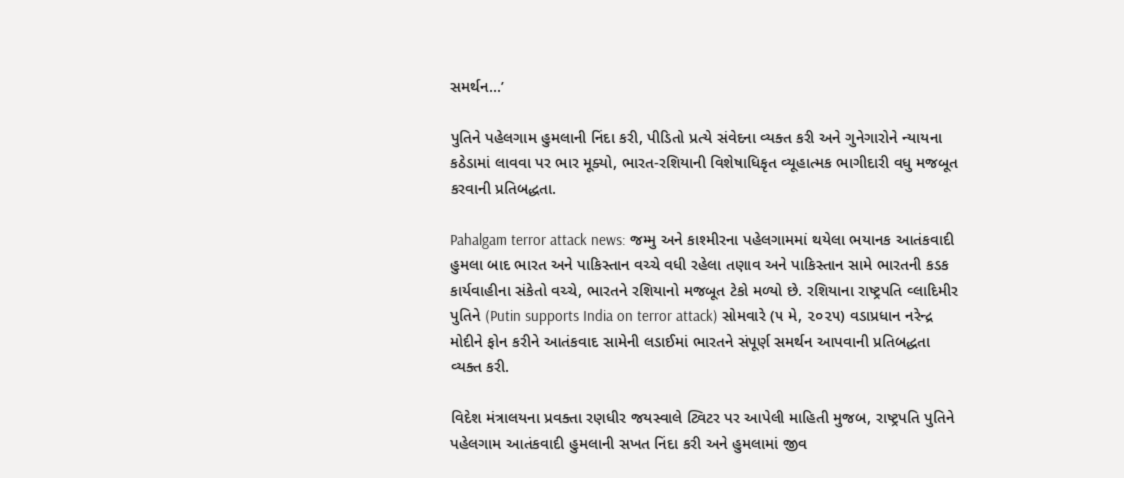સમર્થન...’

પુતિને પહેલગામ હુમલાની નિંદા કરી, પીડિતો પ્રત્યે સંવેદના વ્યક્ત કરી અને ગુનેગારોને ન્યાયના કઠેડામાં લાવવા પર ભાર મૂક્યો, ભારત-રશિયાની વિશેષાધિકૃત વ્યૂહાત્મક ભાગીદારી વધુ મજબૂત કરવાની પ્રતિબદ્ધતા.

Pahalgam terror attack news: જમ્મુ અને કાશ્મીરના પહેલગામમાં થયેલા ભયાનક આતંકવાદી હુમલા બાદ ભારત અને પાકિસ્તાન વચ્ચે વધી રહેલા તણાવ અને પાકિસ્તાન સામે ભારતની કડક કાર્યવાહીના સંકેતો વચ્ચે, ભારતને રશિયાનો મજબૂત ટેકો મળ્યો છે. રશિયાના રાષ્ટ્રપતિ વ્લાદિમીર પુતિને (Putin supports India on terror attack) સોમવારે (૫ મે, ૨૦૨૫) વડાપ્રધાન નરેન્દ્ર મોદીને ફોન કરીને આતંકવાદ સામેની લડાઈમાં ભારતને સંપૂર્ણ સમર્થન આપવાની પ્રતિબદ્ધતા વ્યક્ત કરી.

વિદેશ મંત્રાલયના પ્રવક્તા રણધીર જયસ્વાલે ટ્વિટર પર આપેલી માહિતી મુજબ, રાષ્ટ્રપતિ પુતિને પહેલગામ આતંકવાદી હુમલાની સખત નિંદા કરી અને હુમલામાં જીવ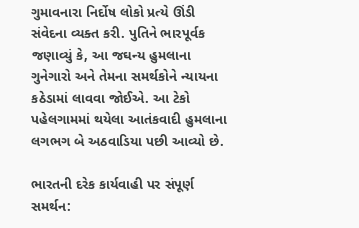ગુમાવનારા નિર્દોષ લોકો પ્રત્યે ઊંડી સંવેદના વ્યક્ત કરી. પુતિને ભારપૂર્વક જણાવ્યું કે, આ જઘન્ય હુમલાના ગુનેગારો અને તેમના સમર્થકોને ન્યાયના કઠેડામાં લાવવા જોઈએ. આ ટેકો પહેલગામમાં થયેલા આતંકવાદી હુમલાના લગભગ બે અઠવાડિયા પછી આવ્યો છે.

ભારતની દરેક કાર્યવાહી પર સંપૂર્ણ સમર્થન: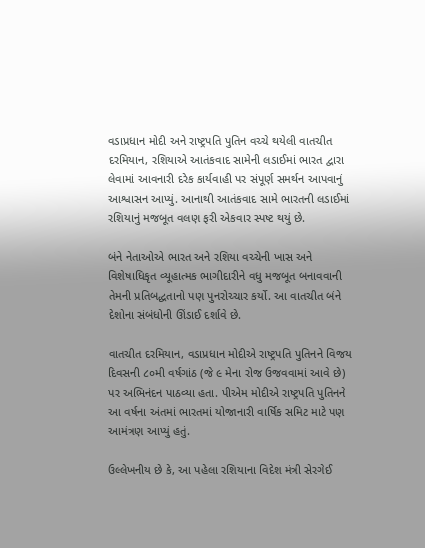વડાપ્રધાન મોદી અને રાષ્ટ્રપતિ પુતિન વચ્ચે થયેલી વાતચીત દરમિયાન, રશિયાએ આતંકવાદ સામેની લડાઈમાં ભારત દ્વારા લેવામાં આવનારી દરેક કાર્યવાહી પર સંપૂર્ણ સમર્થન આપવાનું આશ્વાસન આપ્યું. આનાથી આતંકવાદ સામે ભારતની લડાઈમાં રશિયાનું મજબૂત વલણ ફરી એકવાર સ્પષ્ટ થયું છે.

બંને નેતાઓએ ભારત અને રશિયા વચ્ચેની ખાસ અને વિશેષાધિકૃત વ્યૂહાત્મક ભાગીદારીને વધુ મજબૂત બનાવવાની તેમની પ્રતિબદ્ધતાનો પણ પુનરોચ્ચાર કર્યો. આ વાતચીત બંને દેશોના સંબંધોની ઊંડાઈ દર્શાવે છે.

વાતચીત દરમિયાન, વડાપ્રધાન મોદીએ રાષ્ટ્રપતિ પુતિનને વિજય દિવસની ૮૦મી વર્ષગાંઠ (જે ૯ મેના રોજ ઉજવવામાં આવે છે) પર અભિનંદન પાઠવ્યા હતા. પીએમ મોદીએ રાષ્ટ્રપતિ પુતિનને આ વર્ષના અંતમાં ભારતમાં યોજાનારી વાર્ષિક સમિટ માટે પણ આમંત્રણ આપ્યું હતું.

ઉલ્લેખનીય છે કે, આ પહેલા રશિયાના વિદેશ મંત્રી સેરગેઈ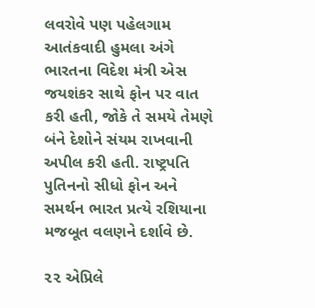લવરોવે પણ પહેલગામ આતંકવાદી હુમલા અંગે ભારતના વિદેશ મંત્રી એસ જયશંકર સાથે ફોન પર વાત કરી હતી, જોકે તે સમયે તેમણે બંને દેશોને સંયમ રાખવાની અપીલ કરી હતી. રાષ્ટ્રપતિ પુતિનનો સીધો ફોન અને સમર્થન ભારત પ્રત્યે રશિયાના મજબૂત વલણને દર્શાવે છે.

૨૨ એપ્રિલે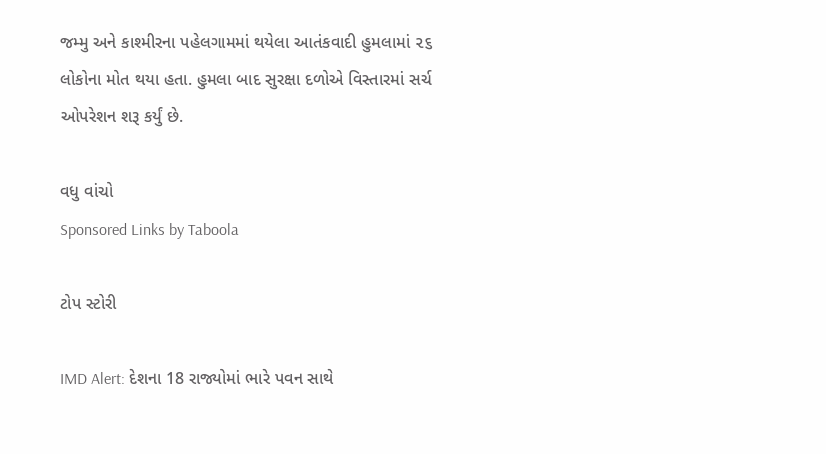જમ્મુ અને કાશ્મીરના પહેલગામમાં થયેલા આતંકવાદી હુમલામાં ૨૬ લોકોના મોત થયા હતા. હુમલા બાદ સુરક્ષા દળોએ વિસ્તારમાં સર્ચ ઓપરેશન શરૂ કર્યું છે.

વધુ વાંચો
Sponsored Links by Taboola

ટોપ સ્ટોરી

IMD Alert: દેશના 18 રાજ્યોમાં ભારે પવન સાથે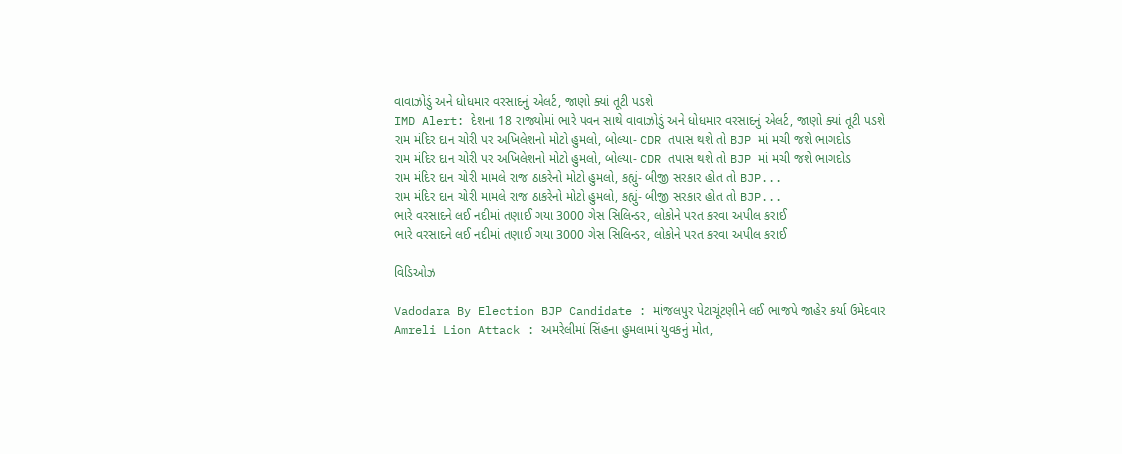વાવાઝોડું અને ધોધમાર વરસાદનું એલર્ટ, જાણો ક્યાં તૂટી પડશે
IMD Alert: દેશના 18 રાજ્યોમાં ભારે પવન સાથે વાવાઝોડું અને ધોધમાર વરસાદનું એલર્ટ, જાણો ક્યાં તૂટી પડશે
રામ મંદિર દાન ચોરી પર અખિલેશનો મોટો હુમલો, બોલ્યા- CDR તપાસ થશે તો BJP માં મચી જશે ભાગદોડ
રામ મંદિર દાન ચોરી પર અખિલેશનો મોટો હુમલો, બોલ્યા- CDR તપાસ થશે તો BJP માં મચી જશે ભાગદોડ
રામ મંદિર દાન ચોરી મામલે રાજ ઠાકરેનો મોટો હુમલો, કહ્યું- બીજી સરકાર હોત તો BJP...
રામ મંદિર દાન ચોરી મામલે રાજ ઠાકરેનો મોટો હુમલો, કહ્યું- બીજી સરકાર હોત તો BJP...
ભારે વરસાદને લઈ નદીમાં તણાઈ ગયા 3000 ગેસ સિલિન્ડર, લોકોને પરત કરવા અપીલ કરાઈ
ભારે વરસાદને લઈ નદીમાં તણાઈ ગયા 3000 ગેસ સિલિન્ડર, લોકોને પરત કરવા અપીલ કરાઈ

વિડિઓઝ

Vadodara By Election BJP Candidate : માંજલપુર પેટાચૂંટણીને લઈ ભાજપે જાહેર કર્યા ઉમેદવાર
Amreli Lion Attack : અમરેલીમાં સિંહના હુમલામાં યુવકનું મોત,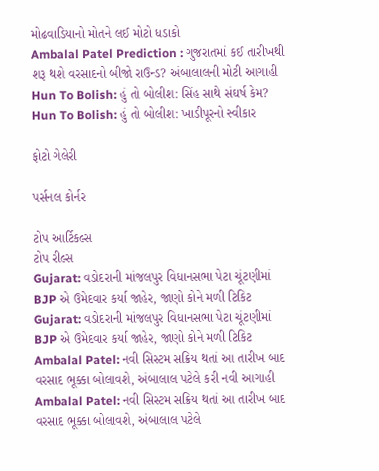મોઢવાડિયાનો મોતને લઈ મોટો ધડાકો
Ambalal Patel Prediction : ગુજરાતમાં કઈ તારીખથી શરૂ થશે વરસાદનો બીજો રાઉન્ડ? અંબાલાલની મોટી આગાહી
Hun To Bolish: હું તો બોલીશ: સિંહ સાથે સંઘર્ષ કેમ?
Hun To Bolish: હું તો બોલીશ: ખાડીપૂરનો સ્વીકાર

ફોટો ગેલેરી

પર્સનલ કોર્નર

ટોપ આર્ટિકલ્સ
ટોપ રીલ્સ
Gujarat: વડોદરાની માંજલપુર વિધાનસભા પેટા ચૂંટણીમાં BJP એ ઉમેદવાર કર્યા જાહેર, જાણો કોને મળી ટિકિટ
Gujarat: વડોદરાની માંજલપુર વિધાનસભા પેટા ચૂંટણીમાં BJP એ ઉમેદવાર કર્યા જાહેર, જાણો કોને મળી ટિકિટ
Ambalal Patel: નવી સિસ્ટમ સક્રિય થતાં આ તારીખ બાદ વરસાદ ભૂક્કા બોલાવશે, અંબાલાલ પટેલે કરી નવી આગાહી
Ambalal Patel: નવી સિસ્ટમ સક્રિય થતાં આ તારીખ બાદ વરસાદ ભૂક્કા બોલાવશે, અંબાલાલ પટેલે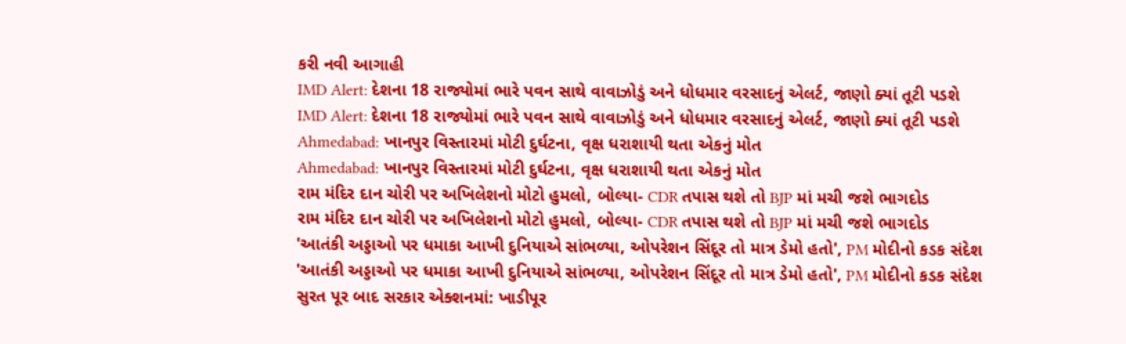કરી નવી આગાહી
IMD Alert: દેશના 18 રાજ્યોમાં ભારે પવન સાથે વાવાઝોડું અને ધોધમાર વરસાદનું એલર્ટ, જાણો ક્યાં તૂટી પડશે
IMD Alert: દેશના 18 રાજ્યોમાં ભારે પવન સાથે વાવાઝોડું અને ધોધમાર વરસાદનું એલર્ટ, જાણો ક્યાં તૂટી પડશે
Ahmedabad: ખાનપુર વિસ્તારમાં મોટી દુર્ઘટના, વૃક્ષ ધરાશાયી થતા એકનું મોત
Ahmedabad: ખાનપુર વિસ્તારમાં મોટી દુર્ઘટના, વૃક્ષ ધરાશાયી થતા એકનું મોત
રામ મંદિર દાન ચોરી પર અખિલેશનો મોટો હુમલો, બોલ્યા- CDR તપાસ થશે તો BJP માં મચી જશે ભાગદોડ
રામ મંદિર દાન ચોરી પર અખિલેશનો મોટો હુમલો, બોલ્યા- CDR તપાસ થશે તો BJP માં મચી જશે ભાગદોડ
'આતંકી અડ્ડાઓ પર ધમાકા આખી દુનિયાએ સાંભળ્યા, ઓપરેશન સિંદૂર તો માત્ર ડેમો હતો', PM મોદીનો કડક સંદેશ
'આતંકી અડ્ડાઓ પર ધમાકા આખી દુનિયાએ સાંભળ્યા, ઓપરેશન સિંદૂર તો માત્ર ડેમો હતો', PM મોદીનો કડક સંદેશ
સુરત પૂર બાદ સરકાર એક્શનમાં: ખાડીપૂર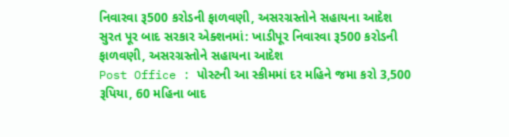નિવારવા રૂ500 કરોડની ફાળવણી, અસરગ્રસ્તોને સહાયના આદેશ
સુરત પૂર બાદ સરકાર એક્શનમાં: ખાડીપૂર નિવારવા રૂ500 કરોડની ફાળવણી, અસરગ્રસ્તોને સહાયના આદેશ
Post Office : પોસ્ટની આ સ્કીમમાં દર મહિને જમા કરો 3,500 રૂપિયા, 60 મહિના બાદ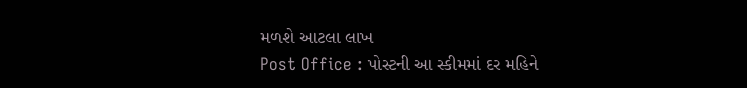મળશે આટલા લાખ
Post Office : પોસ્ટની આ સ્કીમમાં દર મહિને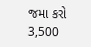જમા કરો 3,500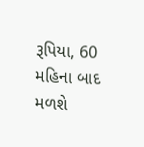રૂપિયા, 60 મહિના બાદ મળશે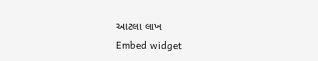આટલા લાખ
Embed widget